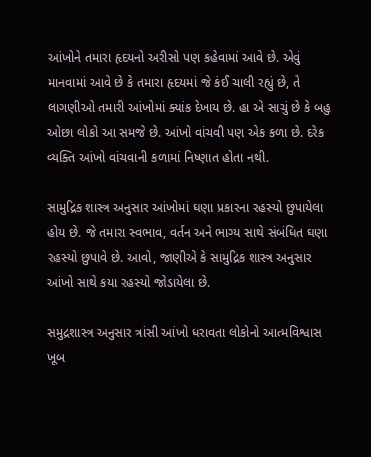આંખોને તમારા હૃદયનો અરીસો પણ કહેવામાં આવે છે. એવું માનવામાં આવે છે કે તમારા હૃદયમાં જે કંઈ ચાલી રહ્યું છે, તે લાગણીઓ તમારી આંખોમાં ક્યાંક દેખાય છે. હા એ સાચું છે કે બહુ ઓછા લોકો આ સમજે છે. આંખો વાંચવી પણ એક કળા છે. દરેક વ્યક્તિ આંખો વાંચવાની કળામાં નિષ્ણાત હોતા નથી.

સામુદ્રિક શાસ્ત્ર અનુસાર આંખોમાં ઘણા પ્રકારના રહસ્યો છુપાયેલા હોય છે. જે તમારા સ્વભાવ, વર્તન અને ભાગ્ય સાથે સંબંધિત ઘણા રહસ્યો છુપાવે છે. આવો, જાણીએ કે સામુદ્રિક શાસ્ત્ર અનુસાર આંખો સાથે કયા રહસ્યો જોડાયેલા છે.

સમુદ્રશાસ્ત્ર અનુસાર ત્રાંસી આંખો ધરાવતા લોકોનો આત્મવિશ્વાસ ખૂબ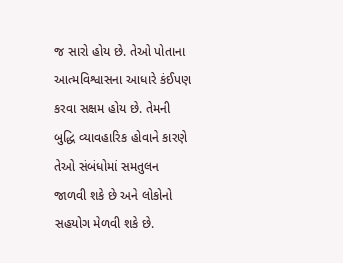જ સારો હોય છે. તેઓ પોતાના આત્મવિશ્વાસના આધારે કંઈપણ કરવા સક્ષમ હોય છે. તેમની બુદ્ધિ વ્યાવહારિક હોવાને કારણે તેઓ સંબંધોમાં સમતુલન જાળવી શકે છે અને લોકોનો સહયોગ મેળવી શકે છે.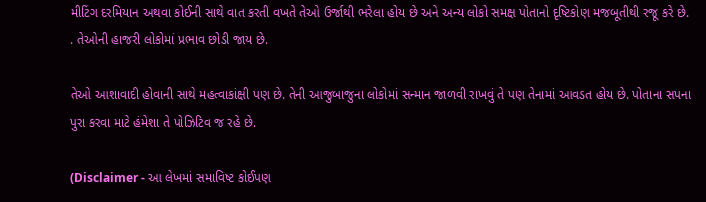મીટિંગ દરમિયાન અથવા કોઈની સાથે વાત કરતી વખતે તેઓ ઉર્જાથી ભરેલા હોય છે અને અન્ય લોકો સમક્ષ પોતાનો દૃષ્ટિકોણ મજબૂતીથી રજૂ કરે છે. . તેઓની હાજરી લોકોમાં પ્રભાવ છોડી જાય છે.

તેઓ આશાવાદી હોવાની સાથે મહત્વાકાંક્ષી પણ છે. તેની આજુબાજુના લોકોમાં સન્માન જાળવી રાખવું તે પણ તેનામાં આવડત હોય છે. પોતાના સપના પુરા કરવા માટે હંમેશા તે પોઝિટિવ જ રહે છે.

(Disclaimer - આ લેખમાં સમાવિષ્ટ કોઈપણ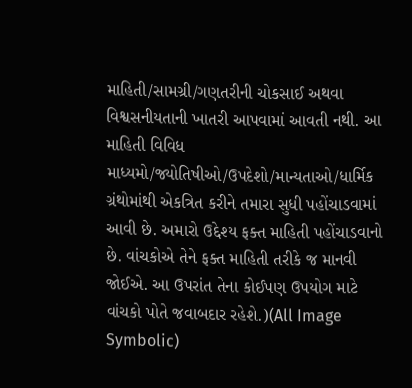માહિતી/સામગ્રી/ગણતરીની ચોકસાઈ અથવા વિશ્વસનીયતાની ખાતરી આપવામાં આવતી નથી. આ માહિતી વિવિધ માધ્યમો/જ્યોતિષીઓ/ઉપદેશો/માન્યતાઓ/ધાર્મિક ગ્રંથોમાંથી એકત્રિત કરીને તમારા સુધી પહોંચાડવામાં આવી છે. અમારો ઉદ્દેશ્ય ફક્ત માહિતી પહોંચાડવાનો છે. વાંચકોએ તેને ફક્ત માહિતી તરીકે જ માનવી જોઈએ. આ ઉપરાંત તેના કોઈપણ ઉપયોગ માટે વાંચકો પોતે જવાબદાર રહેશે.)(All Image Symbolic)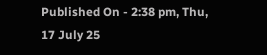Published On - 2:38 pm, Thu, 17 July 25